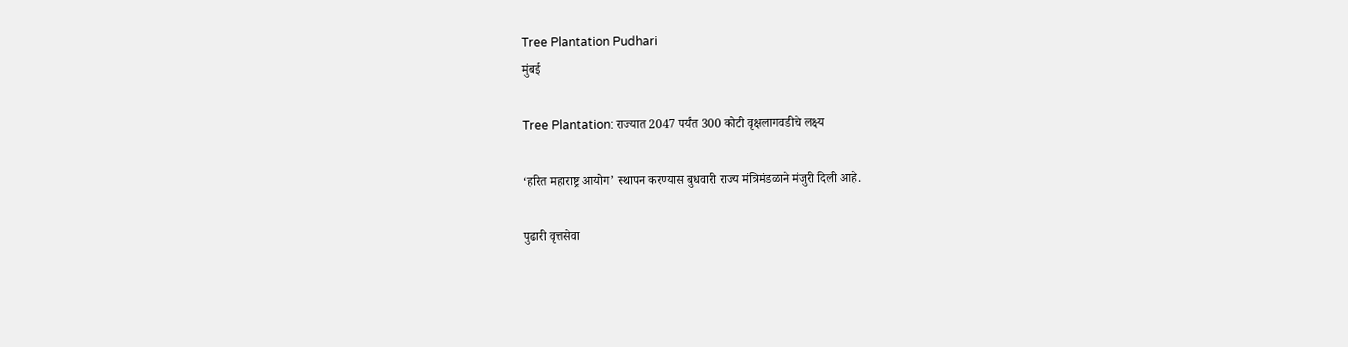Tree Plantation Pudhari
मुंबई

Tree Plantation: राज्यात 2047 पर्यंत 300 कोटी वृक्षलागवडीचे लक्ष्य

‘हरित महाराष्ट्र आयोग‌’ स्थापन करण्यास बुधवारी राज्य मंत्रिमंडळाने मंजुरी दिली आहे.

पुढारी वृत्तसेवा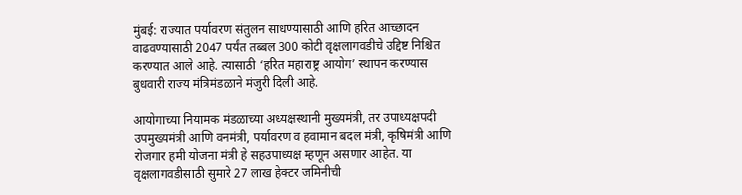मुंबई: राज्यात पर्यावरण संतुलन साधण्यासाठी आणि हरित आच्छादन वाढवण्यासाठी 2047 पर्यंत तब्बल 300 कोटी वृक्षलागवडीचे उद्दिष्ट निश्चित करण्यात आले आहे. त्यासाठी ‌‘हरित महाराष्ट्र आयोग‌’ स्थापन करण्यास बुधवारी राज्य मंत्रिमंडळाने मंजुरी दिली आहे.

आयोगाच्या नियामक मंडळाच्या अध्यक्षस्थानी मुख्यमंत्री, तर उपाध्यक्षपदी उपमुख्यमंत्री आणि वनमंत्री, पर्यावरण व हवामान बदल मंत्री, कृषिमंत्री आणि रोजगार हमी योजना मंत्री हे सहउपाध्यक्ष म्हणून असणार आहेत. या वृक्षलागवडीसाठी सुमारे 27 लाख हेक्टर जमिनीची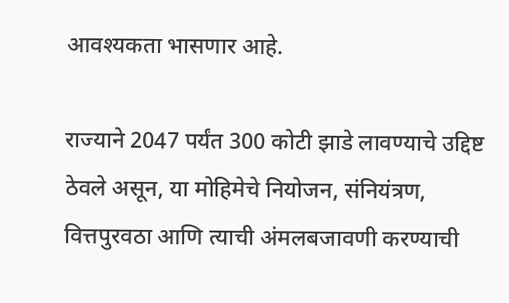आवश्यकता भासणार आहे.

राज्याने 2047 पर्यंत 300 कोटी झाडे लावण्याचे उद्दिष्ट ठेवले असून, या मोहिमेचे नियोजन, संनियंत्रण, वित्तपुरवठा आणि त्याची अंमलबजावणी करण्याची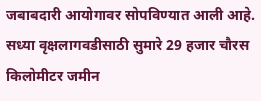जबाबदारी आयोगावर सोपविण्यात आली आहे. सध्या वृक्षलागवडीसाठी सुमारे 29 हजार चौरस किलोमीटर जमीन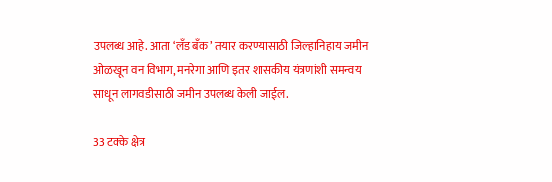उपलब्ध आहे. आता ‌‘लँड बँक‌’ तयार करण्यासाठी जिल्हानिहाय जमीन ओळखून वन विभाग, मनरेगा आणि इतर शासकीय यंत्रणांशी समन्वय साधून लागवडीसाठी जमीन उपलब्ध केली जाईल.

33 टक्के क्षेत्र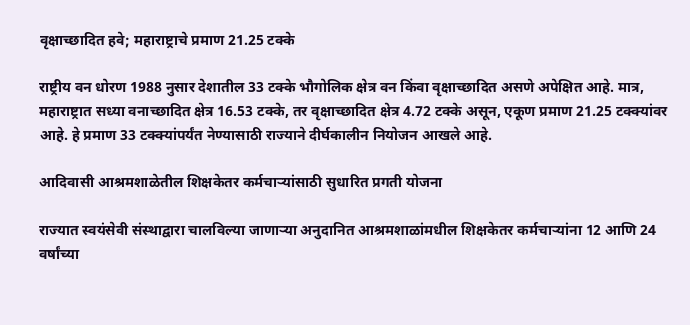वृक्षाच्छादित हवे; महाराष्ट्राचे प्रमाण 21.25 टक्के

राष्ट्रीय वन धोरण 1988 नुसार देशातील 33 टक्के भौगोलिक क्षेत्र वन किंवा वृक्षाच्छादित असणे अपेक्षित आहे. मात्र, महाराष्ट्रात सध्या वनाच्छादित क्षेत्र 16.53 टक्के, तर वृक्षाच्छादित क्षेत्र 4.72 टक्के असून, एकूण प्रमाण 21.25 टक्क्यांवर आहे. हे प्रमाण 33 टक्क्यांपर्यंत नेण्यासाठी राज्याने दीर्घकालीन नियोजन आखले आहे.

आदिवासी आश्रमशाळेतील शिक्षकेतर कर्मचाऱ्यांसाठी सुधारित प्रगती योजना

राज्यात स्वयंसेवी संस्थाद्वारा चालविल्या जाणाऱ्या अनुदानित आश्रमशाळांमधील शिक्षकेतर कर्मचाऱ्यांना 12 आणि 24 वर्षांच्या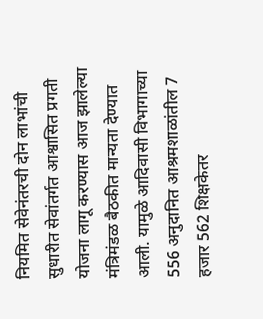नियमित सेवेनंतरची दोन लाभांची सुधारीत सेवांतर्गत आश्वासित प्रगती योजना लागू करण्यास आज झालेल्या मंत्रिमंडळ बैठकीत मान्यता देण्यात आली. यामुळे आदिवासी विभागाच्या 556 अनुदानित आश्रमशाळांतील 7 हजार 562 शिक्षकेतर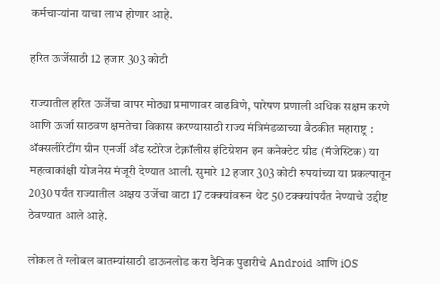कर्मचाऱ्यांना याचा लाभ होणार आहे.

हरित ऊर्जेसाठी 12 हजार 303 कोटी

राज्यातील हरित ऊर्जेचा वापर मोठ्या प्रमाणावर वाढविणे, पारेषण प्रणाली अधिक सक्षम करणे आणि ऊर्जा साठवण क्षमतेचा विकास करण्यासाठी राज्य मंत्रिमंडळाच्या बैठकीत महाराष्ट्र : ॲक्सलीरेटींग ग्रीन एनर्जी अँड स्टोरेज टेक्नॉलीस इंटिग्रेशन इन कनेक्टेट ग्रीड (मॅजेस्टिक) या महत्वाकांक्षी योजनेस मंजूरी देण्यात आली. सुमारे 12 हजार 303 कोटी रुपयांच्या या प्रकल्पातून 2030 पर्यंत राज्यातील अक्षय उर्जेचा वाटा 17 टक्क्यांवरून थेट 50 टक्क्यांपर्यंत नेण्याचे उद्दीष्ट ठेवण्यात आले आहे.

लोकल ते ग्लोबल बातम्यांसाठी डाऊनलोड करा दैनिक पुढारीचे Android आणि iOS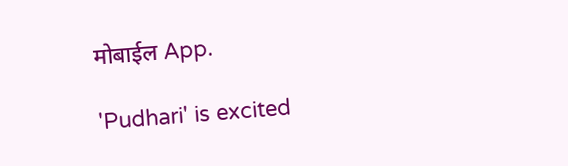मोबाईल App.

'Pudhari' is excited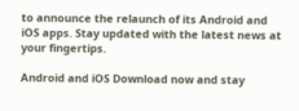to announce the relaunch of its Android and iOS apps. Stay updated with the latest news at your fingertips.

Android and iOS Download now and stay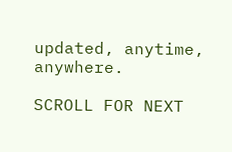updated, anytime, anywhere.

SCROLL FOR NEXT